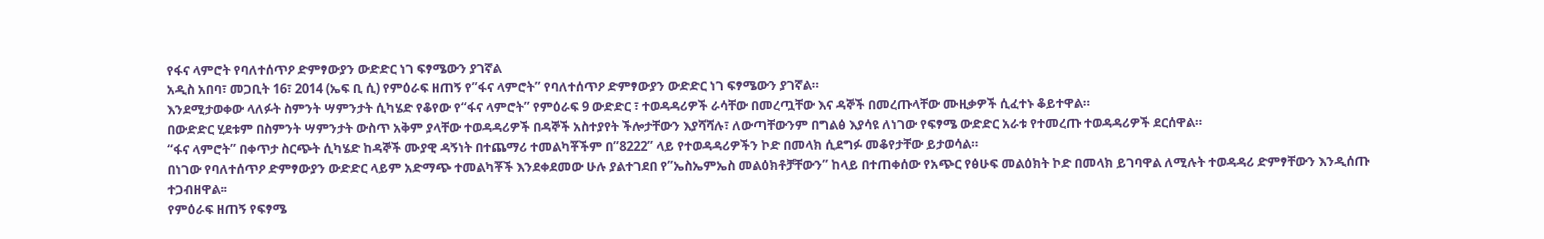የፋና ላምሮት የባለተሰጥዖ ድምፃውያን ውድድር ነገ ፍፃሜውን ያገኛል
አዲስ አበባ፣ መጋቢት 16፣ 2014 (ኤፍ ቢ ሲ) የምዕራፍ ዘጠኝ የ”ፋና ላምሮት” የባለተሰጥዖ ድምፃውያን ውድድር ነገ ፍፃሜውን ያገኛል።
እንደሚታወቀው ላለፉት ስምንት ሣምንታት ሲካሄድ የቆየው የ“ፋና ላምሮት” የምዕራፍ 9 ውድድር ፣ ተወዳዳሪዎች ራሳቸው በመረጧቸው እና ዳኞች በመረጡላቸው ሙዚቃዎች ሲፈተኑ ቆይተዋል።
በውድድር ሂደቱም በስምንት ሣምንታት ውስጥ አቅም ያላቸው ተወዳዳሪዎች በዳኞች አስተያየት ችሎታቸውን እያሻሻሉ፣ ለውጣቸውንም በግልፅ እያሳዩ ለነገው የፍፃሜ ውድድር አራቱ የተመረጡ ተወዳዳሪዎች ደርሰዋል።
“ፋና ላምሮት” በቀጥታ ስርጭት ሲካሄድ ከዳኞች ሙያዊ ዳኝነት በተጨማሪ ተመልካቾችም በ”8222” ላይ የተወዳዳሪዎችን ኮድ በመላክ ሲደግፉ መቆየታቸው ይታወሳል።
በነገው የባለተሰጥዖ ድምፃውያን ውድድር ላይም አድማጭ ተመልካቾች እንደቀደመው ሁሉ ያልተገደበ የ”ኤስኤምኤስ መልዕክቶቻቸውን” ከላይ በተጠቀሰው የአጭር የፅሁፍ መልዕክት ኮድ በመላክ ይገባዋል ለሚሉት ተወዳዳሪ ድምፃቸውን እንዲሰጡ ተጋብዘዋል፡፡
የምዕራፍ ዘጠኝ የፍፃሜ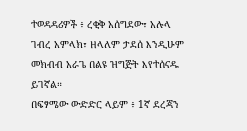ተወዳዳሪዎች ፥ ረቂቅ አሰግደው፣ አሉላ ገብረ አምላክ፣ ዘላለም ታደሰ እንዲሁም መክብብ አራጌ በልዩ ዝግጅት እየተሰናዱ ይገኛል።
በፍፃሜው ውድድር ላይም ፥ 1ኛ ደረጃን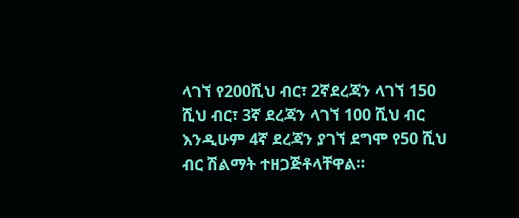ላገኘ የ200ሺህ ብር፣ 2ኛደረጃን ላገኘ 150 ሺህ ብር፣ 3ኛ ደረጃን ላገኘ 100 ሺህ ብር እንዲሁም 4ኛ ደረጃን ያገኘ ደግሞ የ50 ሺህ ብር ሽልማት ተዘጋጅቶላቸዋል።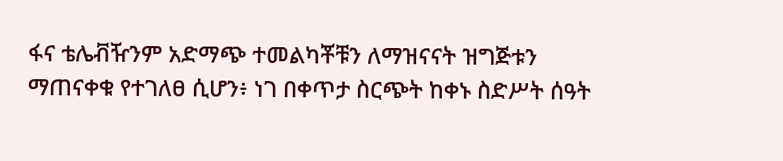ፋና ቴሌቭዥንም አድማጭ ተመልካቾቹን ለማዝናናት ዝግጅቱን ማጠናቀቁ የተገለፀ ሲሆን፥ ነገ በቀጥታ ስርጭት ከቀኑ ስድሥት ሰዓት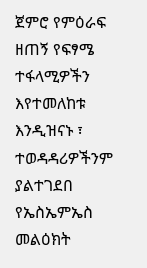ጀምሮ የምዕራፍ ዘጠኝ የፍፃሜ ተፋላሚዎችን እየተመለከቱ እንዲዝናኑ ፣ ተወዳዳሪዎችንም ያልተገደበ የኤስኤምኤስ መልዕክት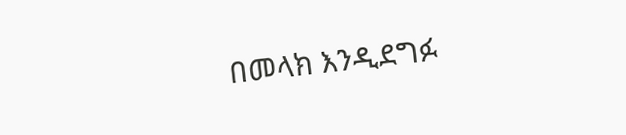በመላክ እንዲደግፉ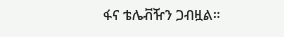ፋና ቴሌቭዥን ጋብዟል።